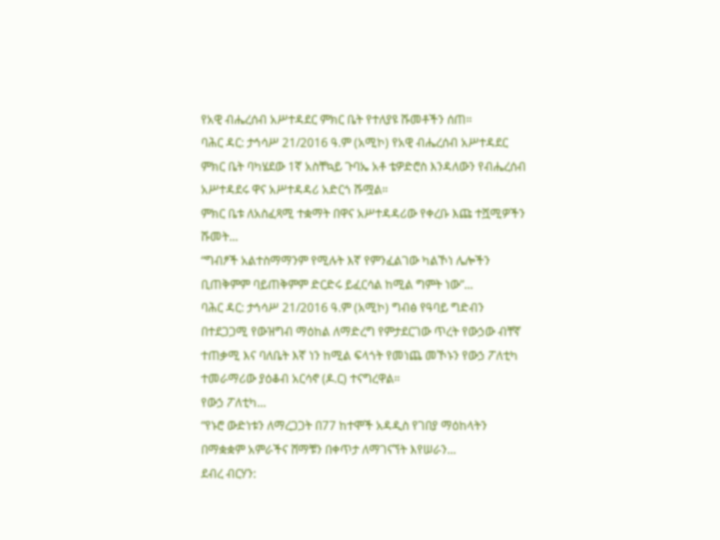የአዊ ብሔረሰብ አሥተዳደር ምክር ቤት የተለያዩ ሹመቶችን ሰጠ።
ባሕር ዳር: ታኅሳሥ 21/2016 ዓ.ም (አሚኮ) የአዊ ብሔረሰብ አሥተዳደር ምክር ቤት ባካሄደው 1ኛ አስቸኳይ ጉባኤ አቶ ቴዎድሮስ እንዳለውን የብሔረሰብ አሥተዳደሩ ዋና አሥተዳዳሪ አድርጎ ሹሟል።
ምክር ቤቱ ለአስፈጻሚ ተቋማት በዋና አሥተዳዳሪው የቀረቡ እጩ ተሿሚዎችን ሹመት...
“ግብፆች አልተስማማንም የሚሉት እኛ የምንፈልገው ካልኾነ ሌሎችን ቢጠቅምም ባይጠቅምም ድርድሩ ይፈርሳል ከሚል ግምት ነው”...
ባሕር ዳር: ታኅሳሥ 21/2016 ዓ.ም (አሚኮ) ግብፅ የዓባይ ግድብን በተደጋጋሚ የውዝግብ ማዕከል ለማድረግ የምታደርገው ጥረት የውኃው ብቸኛ ተጠቃሚ እና ባለቤት እኛ ነን ከሚል ፍላጎት የመነጨ መኾኑን የውኃ ፖለቲካ ተመራማሪው ያዕቆብ አርሳኖ (ዶ.ር) ተናግረዋል።
የውኃ ፖለቲካ...
“የኑሮ ውድነቱን ለማረጋጋት በ77 ከተሞች አዳዲስ የገበያ ማዕከላትን በማቋቋም አምራችና ሸማቹን በቀጥታ ለማገናኘት እየሠራን...
ደብረ ብርሃን: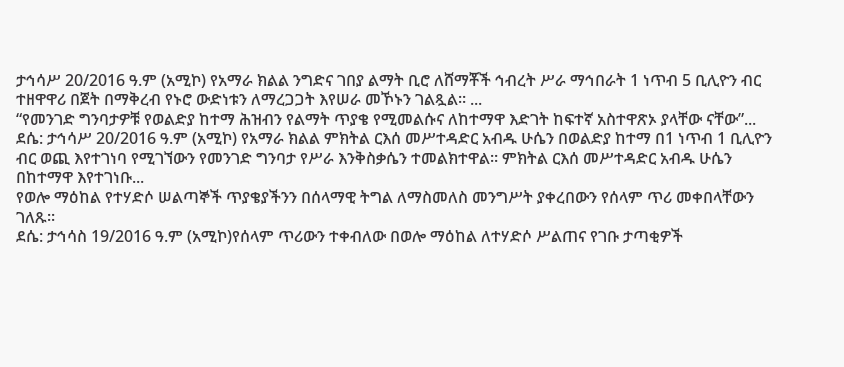ታኅሳሥ 20/2016 ዓ.ም (አሚኮ) የአማራ ክልል ንግድና ገበያ ልማት ቢሮ ለሸማቾች ኅብረት ሥራ ማኅበራት 1 ነጥብ 5 ቢሊዮን ብር ተዘዋዋሪ በጀት በማቅረብ የኑሮ ውድነቱን ለማረጋጋት እየሠራ መኾኑን ገልጿል። ...
“የመንገድ ግንባታዎቹ የወልድያ ከተማ ሕዝብን የልማት ጥያቄ የሚመልሱና ለከተማዋ እድገት ከፍተኛ አስተዋጽኦ ያላቸው ናቸው”...
ደሴ: ታኅሳሥ 20/2016 ዓ.ም (አሚኮ) የአማራ ክልል ምክትል ርእሰ መሥተዳድር አብዱ ሁሴን በወልድያ ከተማ በ1 ነጥብ 1 ቢሊዮን ብር ወጪ እየተገነባ የሚገኘውን የመንገድ ግንባታ የሥራ እንቅስቃሴን ተመልክተዋል። ምክትል ርእሰ መሥተዳድር አብዱ ሁሴን በከተማዋ እየተገነቡ...
የወሎ ማዕከል የተሃድሶ ሠልጣኞች ጥያቄያችንን በሰላማዊ ትግል ለማስመለስ መንግሥት ያቀረበውን የሰላም ጥሪ መቀበላቸውን ገለጹ፡፡
ደሴ: ታኅሳስ 19/2016 ዓ.ም (አሚኮ)የሰላም ጥሪውን ተቀብለው በወሎ ማዕከል ለተሃድሶ ሥልጠና የገቡ ታጣቂዎች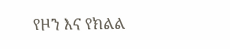የዞን እና የክልል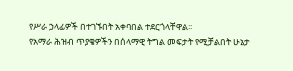የሥራ ኃላፊዎች በተገኙበት አቀባበል ተደርጎላቸዋል፡፡
የአማራ ሕዝብ ጥያቄዎችን በሰላማዊ ትግል መፍታት የሚቻልበት ሁኔታ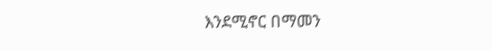እንደሚኖር በማመን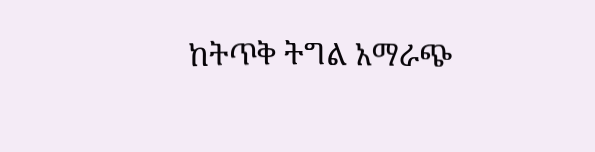ከትጥቅ ትግል አማራጭ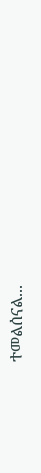ተመልሰናል...